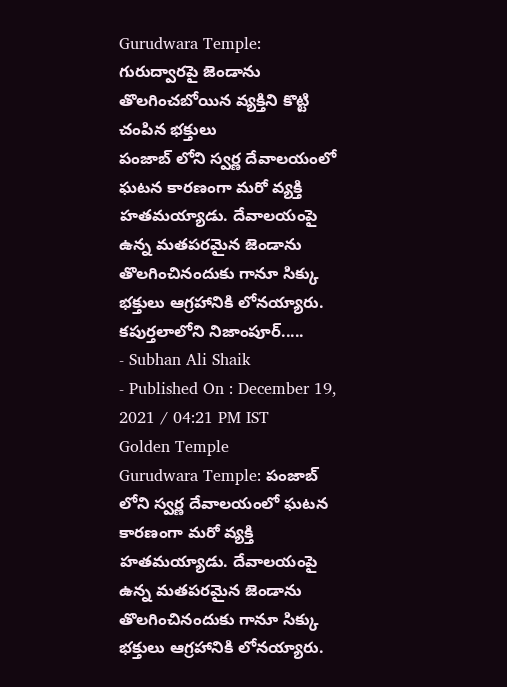Gurudwara Temple: గురుద్వారపై జెండాను తొలగించబోయిన వ్యక్తిని కొట్టి చంపిన భక్తులు
పంజాబ్ లోని స్వర్ణ దేవాలయంలో ఘటన కారణంగా మరో వ్యక్తి హతమయ్యాడు. దేవాలయంపై ఉన్న మతపరమైన జెండాను తొలగించినందుకు గానూ సిక్కు భక్తులు ఆగ్రహానికి లోనయ్యారు. కపుర్తలాలోని నిజాంపూర్.....
- Subhan Ali Shaik
- Published On : December 19, 2021 / 04:21 PM IST
Golden Temple
Gurudwara Temple: పంజాబ్ లోని స్వర్ణ దేవాలయంలో ఘటన కారణంగా మరో వ్యక్తి హతమయ్యాడు. దేవాలయంపై ఉన్న మతపరమైన జెండాను తొలగించినందుకు గానూ సిక్కు భక్తులు ఆగ్రహానికి లోనయ్యారు.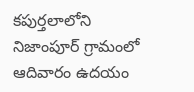కపుర్తలాలోని నిజాంపూర్ గ్రామంలో ఆదివారం ఉదయం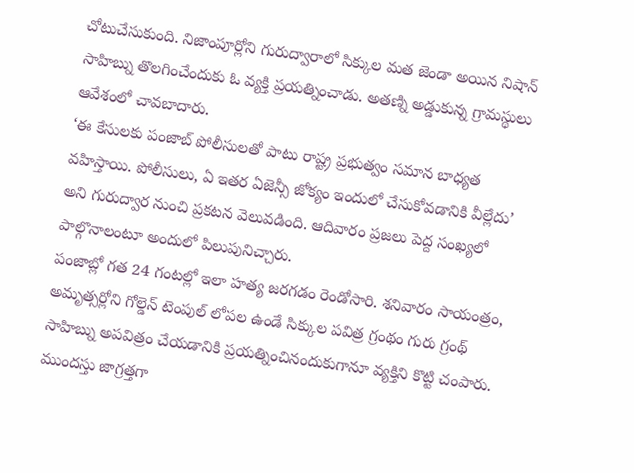చోటుచేసుకుంది. నిజాంపూర్లోని గురుద్వారాలో సిక్కుల మత జెండా అయిన నిషాన్ సాహిబ్ను తొలగించేందుకు ఓ వ్యక్తి ప్రయత్నించాడు. అతణ్ని అడ్డుకున్న గ్రామస్థులు ఆవేశంలో చావబాదారు.
‘ఈ కేసులకు పంజాబ్ పోలీసులతో పాటు రాష్ట్ర ప్రభుత్వం సమాన బాధ్యత వహిస్తాయి. పోలీసులు, ఏ ఇతర ఏజెన్సీ జోక్యం ఇందులో చేసుకోవడానికి వీల్లేదు’ అని గురుద్వార నుంచి ప్రకటన వెలువడింది. ఆదివారం ప్రజలు పెద్ద సంఖ్యలో పాల్గొనాలంటూ అందులో పిలుపునిచ్చారు.
పంజాబ్లో గత 24 గంటల్లో ఇలా హత్య జరగడం రెండోసారి. శనివారం సాయంత్రం, అమృత్సర్లోని గోల్డెన్ టెంపుల్ లోపల ఉండే సిక్కుల పవిత్ర గ్రంథం గురు గ్రంథ్ సాహిబ్ను అపవిత్రం చేయడానికి ప్రయత్నించినందుకుగానూ వ్యక్తిని కొట్టి చంపారు. ముందస్తు జాగ్రత్తగా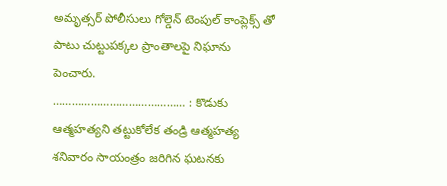అమృత్సర్ పోలీసులు గోల్డెన్ టెంపుల్ కాంప్లెక్స్ తో పాటు చుట్టుపక్కల ప్రాంతాలపై నిఘాను పెంచారు.
…………………………………… : కొడుకు ఆత్మహత్యని తట్టుకోలేక తండ్రి ఆత్మహత్య
శనివారం సాయంత్రం జరిగిన ఘటనకు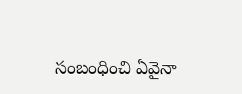సంబంధించి ఏవైనా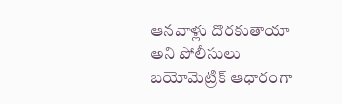ఆనవాళ్లు దొరకుతాయా అని పోలీసులు బయోమెట్రిక్ ఆధారంగా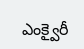ఎంక్వైరీ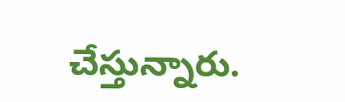చేస్తున్నారు.